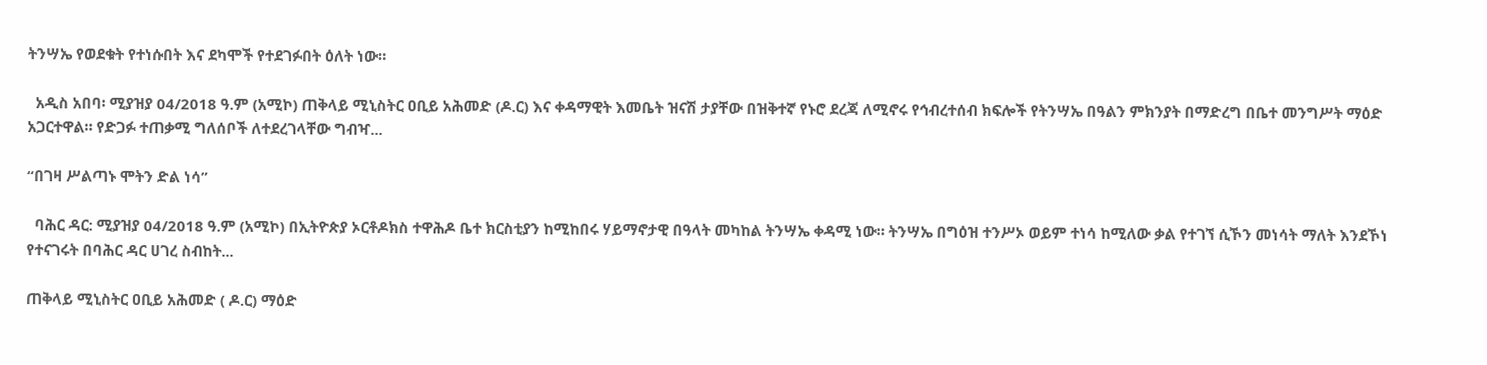ትንሣኤ የወደቁት የተነሱበት እና ደካሞች የተደገፉበት ዕለት ነው።

  አዲስ አበባ፡ ሚያዝያ 04/2018 ዓ.ም (አሚኮ) ጠቅላይ ሚኒስትር ዐቢይ አሕመድ (ዶ.ር) እና ቀዳማዊት እመቤት ዝናሽ ታያቸው በዝቅተኛ የኑሮ ደረጃ ለሚኖሩ የኅብረተሰብ ክፍሎች የትንሣኤ በዓልን ምክንያት በማድረግ በቤተ መንግሥት ማዕድ አጋርተዋል። የድጋፉ ተጠቃሚ ግለሰቦች ለተደረገላቸው ግብዣ...

“በገዛ ሥልጣኑ ሞትን ድል ነሳ”

  ባሕር ዳር: ሚያዝያ 04/2018 ዓ.ም (አሚኮ) በኢትዮጵያ ኦርቶዶክስ ተዋሕዶ ቤተ ክርስቲያን ከሚከበሩ ሃይማኖታዊ በዓላት መካከል ትንሣኤ ቀዳሚ ነው። ትንሣኤ በግዕዝ ተንሥኦ ወይም ተነሳ ከሚለው ቃል የተገኘ ሲኾን መነሳት ማለት እንደኾነ የተናገሩት በባሕር ዳር ሀገረ ስብከት...

ጠቅላይ ሚኒስትር ዐቢይ አሕመድ ( ዶ.ር) ማዕድ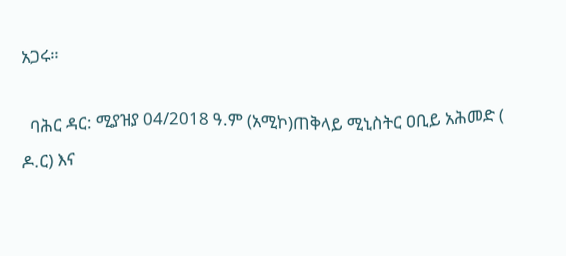አጋሩ።

  ባሕር ዳር: ሚያዝያ 04/2018 ዓ.ም (አሚኮ)ጠቅላይ ሚኒስትር ዐቢይ አሕመድ ( ዶ.ር) እና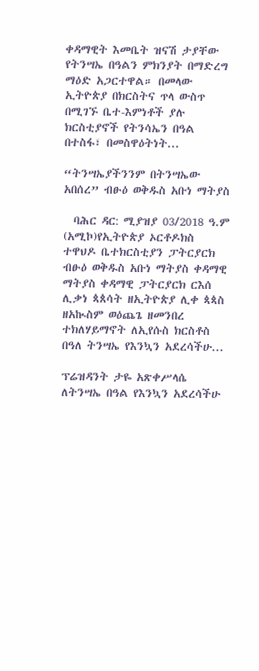ቀዳማዊት እመቤት ዝናሽ ታያቸው የትንሣኤ በዓልን ምክንያት በማድረግ ማዕድ አጋርተዋል። በመላው ኢትዮጵያ በክርስትና ጥላ ውስጥ በሚገኙ ቤተ-እምነቶች ያሉ ክርስቲያኖች የትንሳኤን በዓል በተስፋ፣ በመስዋዕትነት...

“ትንሣኤያችንንም በትንሣኤው አበሰረ” ብፁዕ ወቅዱስ አቡነ ማትያስ

  ባሕር ዳር: ሚያዝያ 03/2018 ዓ.ም (አሚኮ)የኢትዮጵያ ኦርቶዶክስ ተዋህዶ ቤተክርስቲያን ፓትርያርክ ብፁዕ ወቅዱስ አቡነ ማትያስ ቀዳማዊ ማትያስ ቀዳማዊ ፓትርያርክ ርእሰ ሊቃነ ጳጰሳት ዘኢትዮጵያ ሊቀ ጳጳስ ዘአኲስም ወዕጨጌ ዘመንበረ ተክለሃይማኖት ለኢየሱስ ክርስቶስ በዓለ ትንሣኤ የእንኳን አደረሳችሁ...

ፕሬዝዳንት ታዬ አጽቀሥላሴ ለትንሣኤ በዓል የእንኳን አደረሳችሁ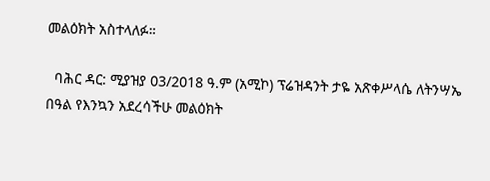መልዕክት አስተላለፉ።

  ባሕር ዳር: ሚያዝያ 03/2018 ዓ.ም (አሚኮ) ፕሬዝዳንት ታዬ አጽቀሥላሴ ለትንሣኤ በዓል የእንኳን አደረሳችሁ መልዕክት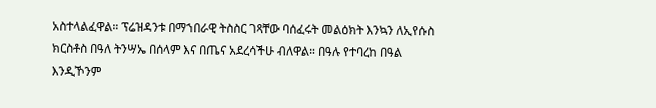አስተላልፈዋል። ፕሬዝዳንቱ በማኀበራዊ ትስስር ገጻቸው ባሰፈሩት መልዕክት እንኳን ለኢየሱስ ክርስቶስ በዓለ ትንሣኤ በሰላም እና በጤና አደረሳችሁ ብለዋል። በዓሉ የተባረከ በዓል እንዲኾንም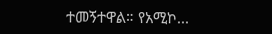ተመኝተዋል። የአሚኮ...